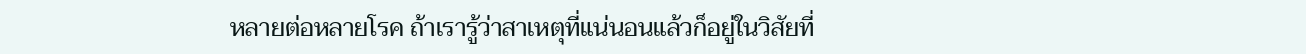หลายต่อหลายโรค ถ้าเรารู้ว่าสาเหตุที่แน่นอนแล้วก็อยู่ในวิสัยที่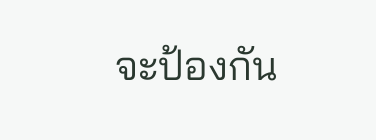จะป้องกัน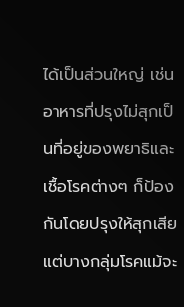ได้เป็นส่วนใหญ่ เช่น
อาหารที่ปรุงไม่สุกเป็นที่อยู่ของพยาธิและเชื้อโรคต่างๆ ก็ป้องกันโดยปรุงให้สุกเสีย
แต่บางกลุ่มโรคแม้จะ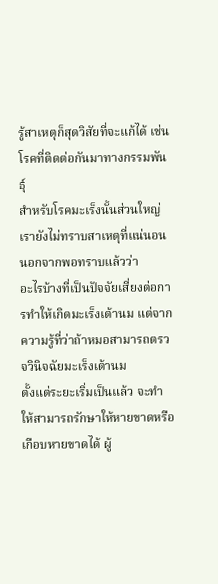รู้สาเหตุก็สุดวิสัยที่จะแก้ได้ เช่น โรคที่ติดต่อกันมาทางกรรมพันธุ์
สำหรับโรคมะเร็งนั้นส่วนใหญ่เรายังไม่ทราบสาเหตุที่แน่นอน นอกจากพอทราบแล้วว่า
อะไรบ้างที่เป็นปัจจัยเสี่ยงต่อการทำให้เกิดมะเร็งเต้านม แต่จากความรู้ที่ว่าถ้าหมอสามารถตรวจวินิจฉัยมะเร็งเต้านม
ตั้งแต่ระยะเริ่มเป็นแล้ว จะทำให้สามารถรักษาให้หายขาดหรือเกือบหายขาดได้ ผู้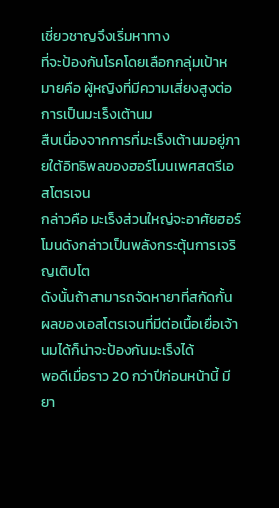เชี่ยวชาญจึงเริ่มหาทาง
ที่จะป้องกันโรคโดยเลือกกลุ่มเป้าหมายคือ ผู้หญิงที่มีความเสี่ยงสูงต่อการเป็นมะเร็งเต้านม
สืบเนื่องจากการที่มะเร็งเต้านมอยู่ภายใต้อิทธิพลของฮอร์โมนเพศสตรีเอสโตรเจน
กล่าวคือ มะเร็งส่วนใหญ่จะอาศัยฮอร์โมนดังกล่าวเป็นพลังกระตุ้นการเจริญเติบโต
ดังนั้นถ้าสามารถจัดหายาที่สกัดกั้นผลของเอสโตรเจนที่มีต่อเนื้อเยื่อเจ้านมได้ก็น่าจะป้องกันมะเร็งได้
พอดีเมื่อราว 20 กว่าปีก่อนหน้านี้ มียา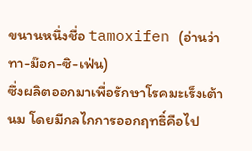ขนานหนึ่งชื่อ tamoxifen (อ่านว่า ทา-ม๊อก-ซิ-เฟ่น)
ซึ่งผลิตออกมาเพื่อรักษาโรคมะเร็งเต้านม โดยมีกลไกการออกฤทธิ์คือไป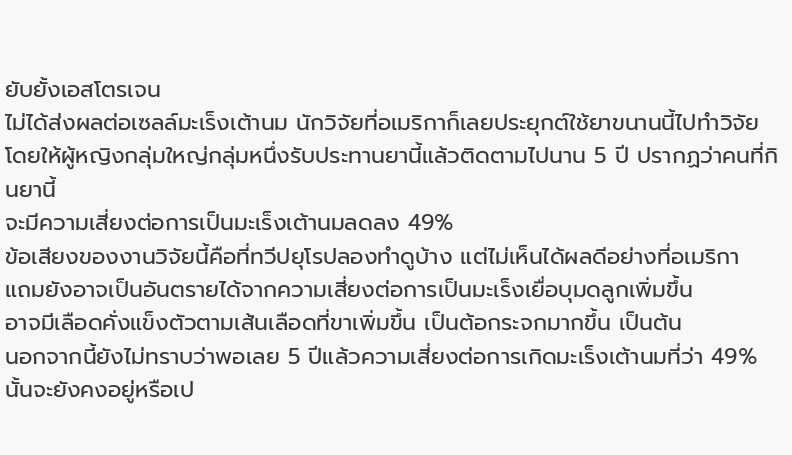ยับยั้งเอสโตรเจน
ไม่ได้ส่งผลต่อเซลล์มะเร็งเต้านม นักวิจัยที่อเมริกาก็เลยประยุกต์ใช้ยาขนานนี้ไปทำวิจัย
โดยให้ผู้หญิงกลุ่มใหญ่กลุ่มหนึ่งรับประทานยานี้แล้วติดตามไปนาน 5 ปี ปรากฏว่าคนที่กินยานี้
จะมีความเสี่ยงต่อการเป็นมะเร็งเต้านมลดลง 49%
ข้อเสียงของงานวิจัยนี้คือที่ทวีปยุโรปลองทำดูบ้าง แต่ไม่เห็นได้ผลดีอย่างที่อเมริกา
แถมยังอาจเป็นอันตรายได้จากความเสี่ยงต่อการเป็นมะเร็งเยื่อบุมดลูกเพิ่มขึ้น
อาจมีเลือดคั่งแข็งตัวตามเส้นเลือดที่ขาเพิ่มขึ้น เป็นต้อกระจกมากขึ้น เป็นต้น
นอกจากนี้ยังไม่ทราบว่าพอเลย 5 ปีแล้วความเสี่ยงต่อการเกิดมะเร็งเต้านมที่ว่า 49%
นั้นจะยังคงอยู่หรือเป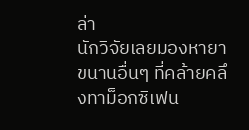ล่า
นักวิจัยเลยมองหายาขนานอื่นๆ ที่คล้ายคลึงทาม็อกซิเฟน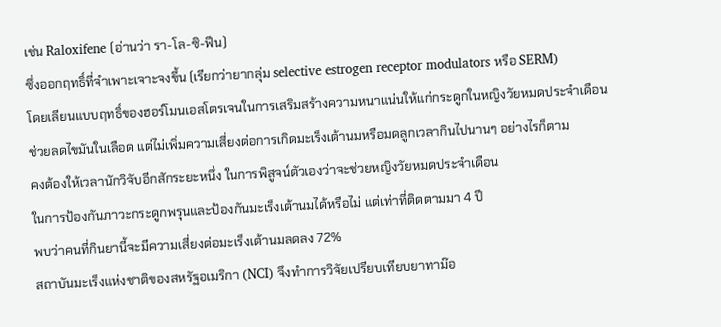เช่น Raloxifene (อ่านว่า รา-โล-ซิ-ฟีน)
ซึ่งออกฤทธิ์ที่จำเพาะเจาะจงขึ้น (เรียกว่ายากลุ่ม selective estrogen receptor modulators หรือ SERM)
โดยเลียนแบบฤทธิ์ของฮอร์โมนเอสโตรเจนในการเสริมสร้างความหนาแน่นให้แก่กระดูกในหญิงวัยหมดประจำเดือน
ช่วยลดไขมันในเลือด แต่ไม่เพิ่มความเสี่ยงต่อการเกิดมะเร็งเต้านมหรือมดลูกเวลากินไปนานๆ อย่างไรก็ตาม
คงต้องให้เวลานักวิจับอีกสักระยะหนึ่ง ในการพิสูจน์ตัวเองว่าจะช่วยหญิงวัยหมดประจำเดือน
ในการป้องกันภาวะกระดูกพรุนและป้องกันมะเร็งเต้านมได้หรือไม่ แต่เท่าที่ติดตามมา 4 ปี
พบว่าคนที่กินยานี้จะมีความเสี่ยงต่อมะเร็งเต้านมลดลง 72%
สถาบันมะเร็งแห่งชาติของสหรัฐอเมริกา (NCI) จึงทำการวิจัยเปรียบเทียบยาทาม๊อ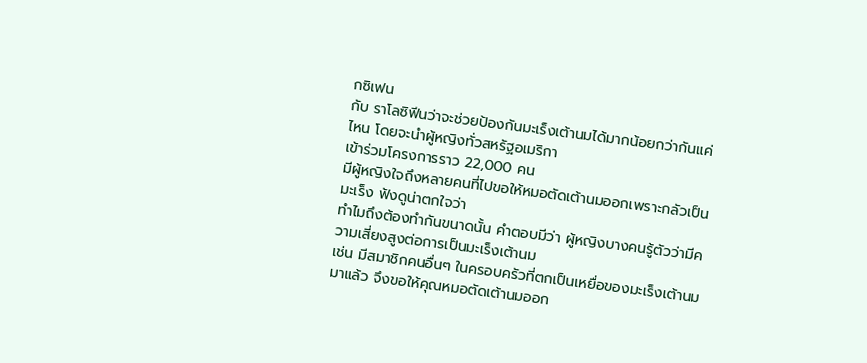กซิเฟน
กับ ราโลซิฟีนว่าจะช่วยป้องกันมะเร็งเต้านมได้มากน้อยกว่ากันแค่ไหน โดยจะนำผู้หญิงทั่วสหรัฐอเมริกา
เข้าร่วมโครงการราว 22,000 คน
มีผู้หญิงใจถึงหลายคนที่ไปขอให้หมอตัดเต้านมออกเพราะกลัวเป็นมะเร็ง ฟังดูน่าตกใจว่า
ทำไมถึงต้องทำกันขนาดนั้น คำตอบมีว่า ผู้หญิงบางคนรู้ตัวว่ามีความเสี่ยงสูงต่อการเป็นมะเร็งเต้านม
เช่น มีสมาชิกคนอื่นๆ ในครอบครัวที่ตกเป็นเหยื่อของมะเร็งเต้านมมาแล้ว จึงขอให้คุณหมอตัดเต้านมออก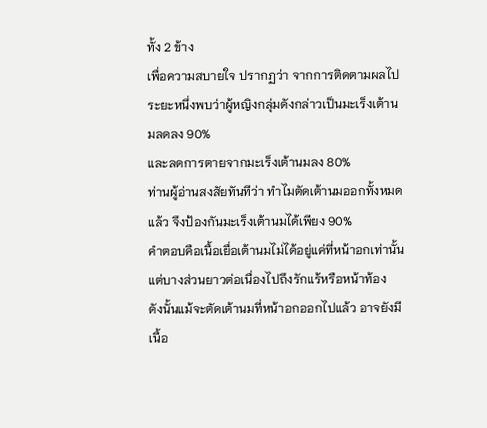ทั้ง 2 ข้าง
เพื่อความสบายใจ ปรากฏว่า จากการติดตามผลไประยะหนึ่งพบว่าผู้หญิงกลุ่มดังกล่าวเป็นมะเร็งเต้านมลดลง 90%
และลดการตายจากมะเร็งเต้านมลง 80%
ท่านผู้อ่านสงสัยทันทีว่า ทำไมตัดเต้านมออกทั้งหมดแล้ว จึงป้องกันมะเร็งเต้านมได้เพียง 90%
คำตอบคือเนื้อเยื่อเต้านมไม่ได้อยู่แค่ที่หน้าอกเท่านั้น แต่บางส่วนยาวต่อเนื่องไปถึงรักแร้หรือหน้าท้อง
ดังนั้นแม้จะตัดเต้านมที่หน้าอกออกไปแล้ว อาจยังมีเนื้อ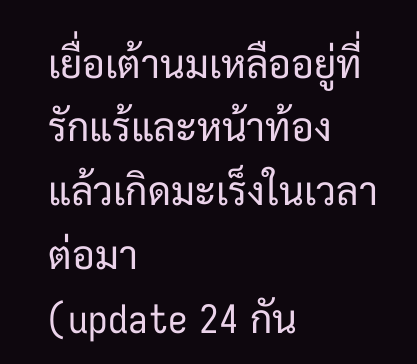เยื่อเต้านมเหลืออยู่ที่รักแร้และหน้าท้อง
แล้วเกิดมะเร็งในเวลาต่อมา
(update 24 กัน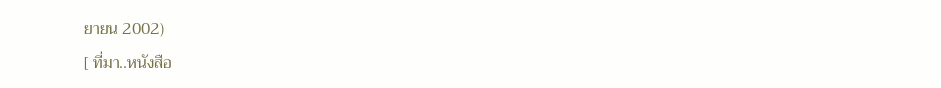ยายน 2002)
[ ที่มา..หนังสือ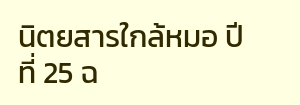นิตยสารใกล้หมอ ปีที่ 25 ฉ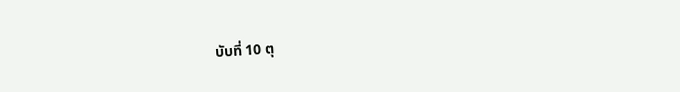บับที่ 10 ตุ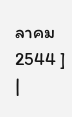ลาคม 2544 ]
|